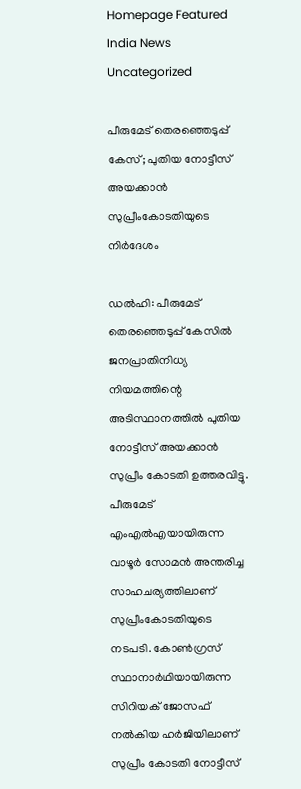Homepage Featured India News Uncategorized

പീരുമേട് തെരഞ്ഞെടുപ്പ് കേസ്; പുതിയ നോട്ടീസ് അയക്കാൻ സുപ്രീംകോടതിയുടെ നിർദേശം

ഡൽഹി: പീരുമേട് തെരഞ്ഞെടുപ്പ് കേസിൽ ജനപ്രാതിനിധ്യ നിയമത്തിന്റെ അടിസ്ഥാനത്തിൽ പുതിയ നോട്ടീസ് അയക്കാൻ സുപ്രീം കോടതി ഉത്തരവിട്ടു. പീരുമേട് എംഎൽഎയായിരുന്ന വാഴൂർ സോമൻ അന്തരിച്ച സാഹചര്യത്തിലാണ് സുപ്രീംകോടതിയുടെ നടപടി. കോണ്‍ഗ്രസ് സ്ഥാനാര്‍ഥിയായിരുന്ന സിറിയക് ജോസഫ് നല്‍കിയ ഹര്‍ജിയിലാണ് സുപ്രീം കോടതി നോട്ടീസ്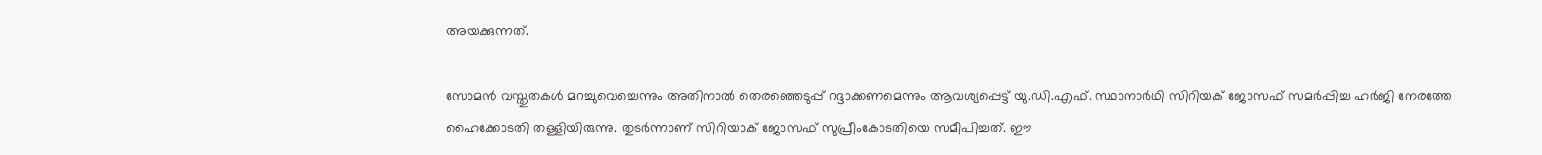അയക്കുന്നത്.

സോമന്‍ വസ്തുതകള്‍ മറച്ചുവെച്ചെന്നും അതിനാൽ തെരഞ്ഞെടുപ്പ് റദ്ദാക്കണമെന്നും ആവശ്യപ്പെട്ട് യു.ഡി.എഫ്. സ്ഥാനാര്‍ഥി സിറിയക് ജോസഫ് സമര്‍പ്പിച്ച ഹര്‍ജി നേരത്തേ ഹൈക്കോടതി തള്ളിയിരുന്നു. തുടർന്നാണ് സിറിയാക് ജോസഫ് സുപ്രീംകോടതിയെ സമീപിച്ചത്. ഈ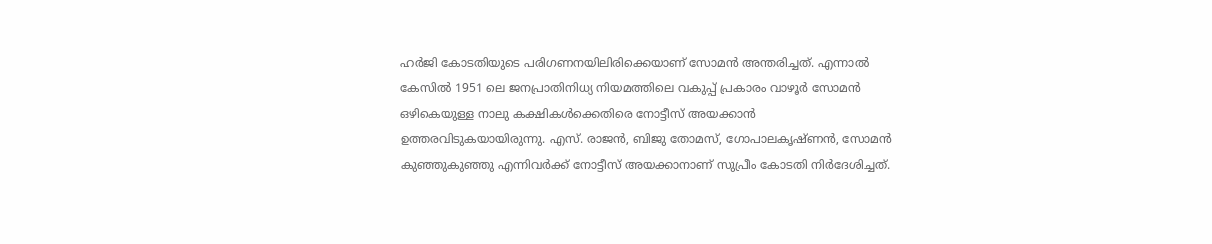ഹർജി കോടതിയുടെ പരിഗണനയിലിരിക്കെയാണ് സോമൻ അന്തരിച്ചത്. എന്നാൽ കേസിൽ 1951 ലെ ജനപ്രാതിനിധ്യ നിയമത്തിലെ വകുപ്പ് പ്രകാരം വാഴൂർ സോമൻ ഒഴികെയുള്ള നാലു കക്ഷികൾക്കെതിരെ നോട്ടീസ് അയക്കാൻ ഉത്തരവിടുകയായിരുന്നു. എസ്. രാജന്‍, ബിജു തോമസ്, ഗോപാലകൃഷ്ണന്‍, സോമന്‍ കുഞ്ഞുകുഞ്ഞു എന്നിവര്‍ക്ക് നോട്ടീസ് അയക്കാനാണ് സുപ്രീം കോടതി നിർദേശിച്ചത്.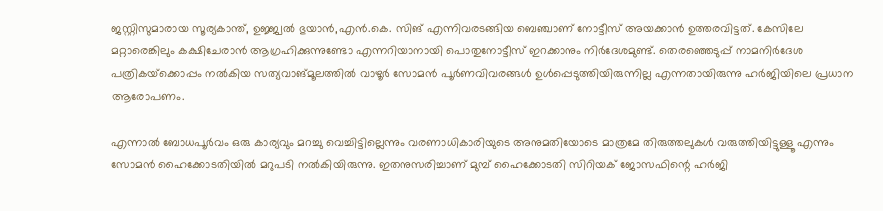ജസ്റ്റിസുമാരായ സൂര്യകാന്ത്, ഉജ്ജ്വല്‍ ഭുയാന്‍,എന്‍.കെ. സിങ് എന്നിവരടങ്ങിയ ബെഞ്ചാണ് നോട്ടീസ് അയക്കാന്‍ ഉത്തരവിട്ടത്. കേസിലേ‍ മറ്റാരെങ്കിലും കക്ഷിചേരാൻ ആഗ്രഹിക്കുന്നുണ്ടോ എന്നറിയാനായി പൊതുനോട്ടീസ് ഇറക്കാനും നിർദേശമുണ്ട്. തെരഞ്ഞെടുപ്പ് നാമനിര്‍ദേശ പത്രികയ്‌ക്കൊപ്പം നല്‍കിയ സത്യവാങ്മൂലത്തില്‍ വാഴൂര്‍ സോമന്‍ പൂര്‍ണവിവരങ്ങള്‍ ഉള്‍പ്പെടുത്തിയിരുന്നില്ല എന്നതായിരുന്നു ഹര്‍ജിയിലെ പ്രധാന ആരോപണം.

എന്നാൽ ബോധപൂർവം ഒരു കാര്യവും മറച്ചു വെച്ചിട്ടില്ലെന്നും വരണാധികാരിയുടെ അനുമതിയോടെ മാത്രമേ തിരുത്തലുകൾ വരുത്തിയിട്ടുള്ളൂ എന്നും സോമൻ ഹൈക്കോടതിയിൽ മറുപടി നൽകിയിരുന്നു. ഇതനുസരിച്ചാണ് മുമ്പ് ഹൈക്കോടതി സിറിയക് ജോസഫിന്റെ ഹർജി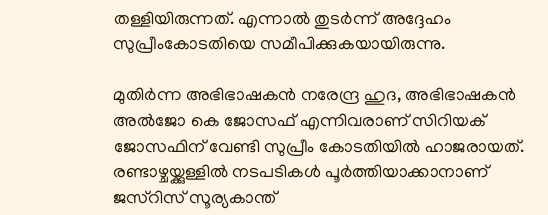തള്ളിയിരുന്നത്. എന്നാൽ തുടർന്ന് അദ്ദേഹം സുപ്രീംകോടതിയെ സമീപിക്കുകയായിരുന്നു.

മുതിർന്ന അഭിഭാഷകൻ നരേന്ദ്ര ഹുദ, അഭിഭാഷകൻ അൽജോ കെ ജോസഫ് എന്നിവരാണ് സിറിയക് ജോസഫിന് വേണ്ടി സുപ്രീം കോടതിയിൽ ഹാജരായത്. രണ്ടാഴ്ചയ്ക്കുള്ളിൽ നടപടികൾ പൂർത്തിയാക്കാനാണ് ജസ്റിസ് സൂര്യകാന്ത്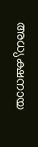അധ്യക്ഷനായ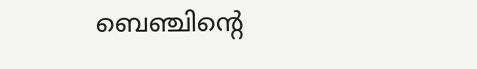ബെഞ്ചിന്റെ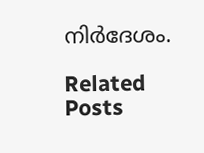നിർദേശം.

Related Posts